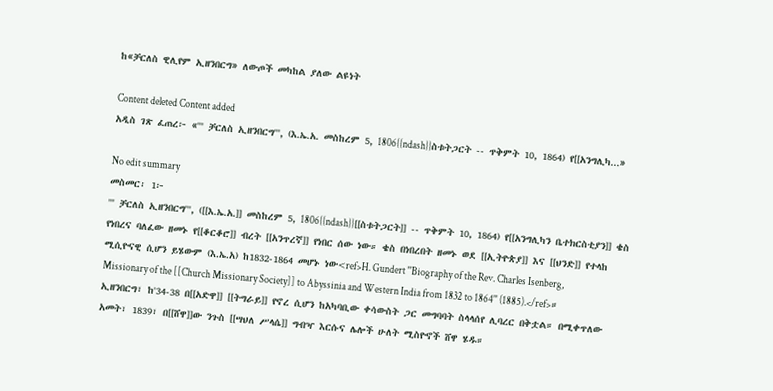ከ«ቻርለስ ዊሊየም ኢዘንበርግ» ለውጦች መካከል ያለው ልዩነት

Content deleted Content added
አዲስ ገጽ ፈጠረ፦ «''' ቻርለስ ኢዘንበርግ''', (እ.ኤ.አ. መስከረም 5, 1806{{ndash}}ስቱትጋርት -- ጥቅምት 10, 1864) የ[[አንግሊካ...»

No edit summary
መስመር፡ 1፦
''' ቻርለስ ኢዘንበርግ''', ([[እ.ኤ.አ.]] መስከረም 5, 1806{{ndash}}[[ስቱትጋርት]] -- ጥቅምት 10, 1864) የ[[አንግሊካን ቤተክርስቲያን]] ቄስ የነበረና ባለፈው ዘመኑ የ[[ቆርቆሮ]] ብረት [[አንጥረኛ]] የነበር ሰው ነው። ቄስ በነበረበት ዘመኑ ወደ [[ኢትዮጵያ]] እና [[ህንድ]] የተላከ ሚሲዮናዊ ሲሆን ይሄውም (እ.ኤ.አ) ከ1832-1864 መሆኑ ነው<ref>H. Gundert ''Biography of the Rev. Charles Isenberg, Missionary of the [[Church Missionary Society]] to Abyssinia and Western India from 1832 to 1864'' (1885).</ref>። ኢዘንበርግ፣ ከ'34-38 በ[[አድዋ]] [[ትግራይ]] የኖረ ሲሆን ከአካባቢው ቀሳውስት ጋር መግባባት ስላላሰየ ሊባረር በቅቷል። በሚቀጥለው አመት፣ 1839፣ በ[[ሸዋ]]ው ንጉስ [[ሣህለ ሥላሴ]] ግብዣ እርሱና ሌሎች ሁለት ሚስዮኖች ሸዋ ሄዱ።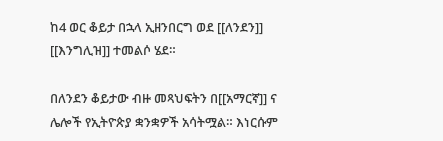ከ4 ወር ቆይታ በኋላ ኢዘንበርግ ወደ [[ለንደን]] [[እንግሊዝ]] ተመልሶ ሄደ።

በለንደን ቆይታው ብዙ መጻህፍትን በ[[አማርኛ]] ና ሌሎች የኢትዮጵያ ቋንቋዎች አሳትሟል። እነርሱም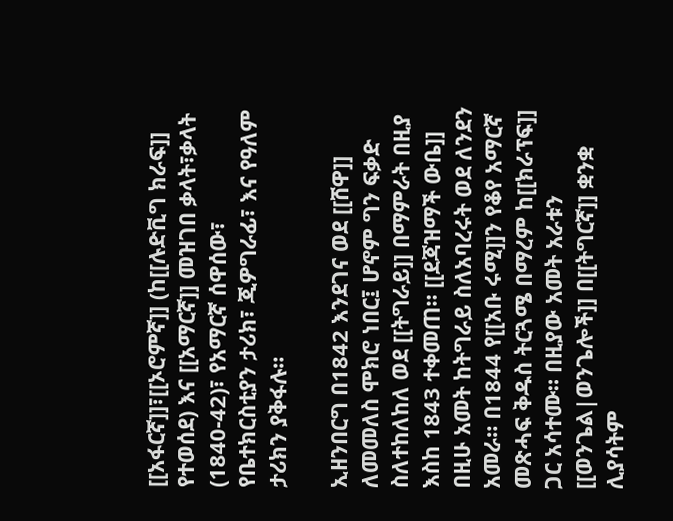[[አፋርኛ]]፣[[ኦሮምኛ]] (ከ[[ሉድቪግ ክራፍ]] የተወሰደ) እና [[አማርኛ]] መዝገበ ቃላት፣ቃላት (1840-42)፣ የአማርኛ ሰዋሰው፣ የቤተክርስቲያን ታሪክ፣ ጂዎግራፊ፣ እና የዓለም ታሪክን ያቅፋሉ።

ኢዘንበርግ በ1842 እንደገና ወደ [[ሸዋ]] ለመመለስ ሞክሮ ነበር፤ ሆኖም ግን ፍቃድ ስለተከለከለ ወደ [[ትግራይ]] በማምራት በዚያ እስከ 1843 ተቀመጠ። [[ደጃዝማች ውቤ]] በዚሁ አመት ከትግራይ ስለአባረሩት ወደ ለንደን አመራ። በ1844 የ[[አቡ ሩሚ]]ን የቆየ አማርኛ መጽሓፍ ቅዱስ ትርጓሜ በማረም ከ[[ክራፕፍ]] ጋር አሳተሙ። በዚያው አመት አራቱን [[ወንጌል|ወንጌሎች]] በ[[ትግርኛ]] ቋንቋ ሊያሳትም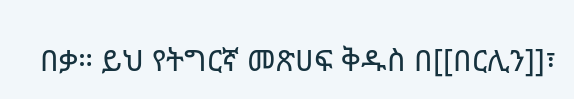በቃ። ይህ የትግርኛ መጽሀፍ ቅዱስ በ[[በርሊን]]፣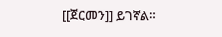[[ጀርመን]] ይገኛል።